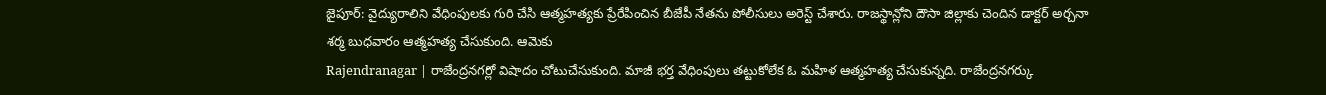జైపూర్: వైద్యురాలిని వేధింపులకు గురి చేసి ఆత్మహత్యకు ప్రేరేపించిన బీజేపీ నేతను పోలీసులు అరెస్ట్ చేశారు. రాజస్థాన్లోని దౌసా జిల్లాకు చెందిన డాక్టర్ అర్చనా శర్మ బుధవారం ఆత్మహత్య చేసుకుంది. ఆమెకు
Rajendranagar | రాజేంద్రనగర్లో విషాదం చోటుచేసుకుంది. మాజీ భర్త వేధింపులు తట్టుకోలేక ఓ మహిళ ఆత్మహత్య చేసుకున్నది. రాజేంద్రనగర్కు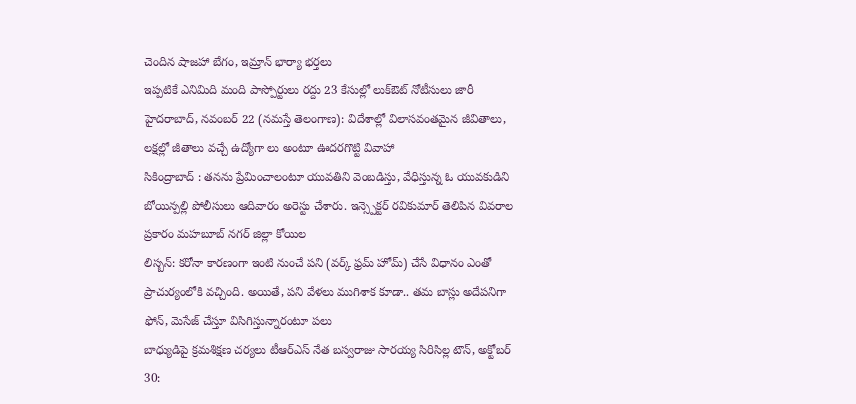చెందిన షాజహా బేగం, ఇమ్రాన్ భార్యా భర్తలు
ఇప్పటికే ఎనిమిది మంది పాస్పోర్టులు రద్దు 23 కేసుల్లో లుక్ఔట్ నోటీసులు జారీ హైదరాబాద్, నవంబర్ 22 (నమస్తే తెలంగాణ): విదేశాల్లో విలాసవంతమైన జీవితాలు, లక్షల్లో జీతాలు వచ్చే ఉద్యోగా లు అంటూ ఊదరగొట్టి వివాహా
సికింద్రాబాద్ : తనను ప్రేమించాలంటూ యువతిని వెంబడిస్తు, వేధిస్తున్న ఓ యువకుడిని బోయిన్పల్లి పోలీసులు ఆదివారం అరెస్టు చేశారు. ఇన్స్పెక్టర్ రవికుమార్ తెలిపిన వివరాల ప్రకారం మహబూబ్ నగర్ జిల్లా కోయిల
లిస్బన్: కరోనా కారణంగా ఇంటి నుంచే పని (వర్క్ ఫ్రమ్ హోమ్) చేసే విధానం ఎంతో ప్రాచుర్యంలోకి వచ్చింది. అయితే, పని వేళలు ముగిశాక కూడా.. తమ బాస్లు అదేపనిగా ఫోన్, మెసేజ్ చేస్తూ విసిగిస్తున్నారంటూ పలు
బాధ్యుడిపై క్రమశిక్షణ చర్యలు టీఆర్ఎస్ నేత బస్వరాజు సారయ్య సిరిసిల్ల టౌన్, అక్టోబర్ 30: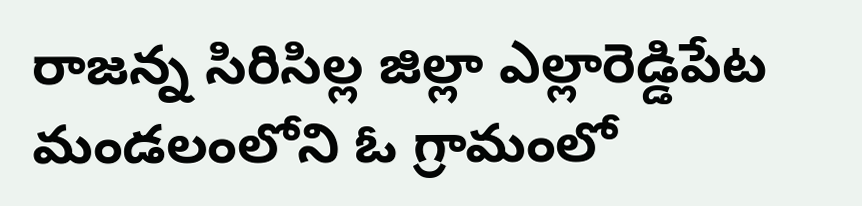రాజన్న సిరిసిల్ల జిల్లా ఎల్లారెడ్డిపేట మండలంలోని ఓ గ్రామంలో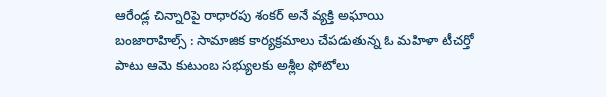ఆరేండ్ల చిన్నారిపై రాధారపు శంకర్ అనే వ్యక్తి అఘాయి
బంజారాహిల్స్ : సామాజిక కార్యక్రమాలు చేపడుతున్న ఓ మహిళా టీచర్తో పాటు ఆమె కుటుంబ సభ్యులకు అశ్లీల ఫోటోలు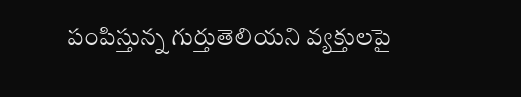పంపిస్తున్న గుర్తుతెలియని వ్యక్తులపై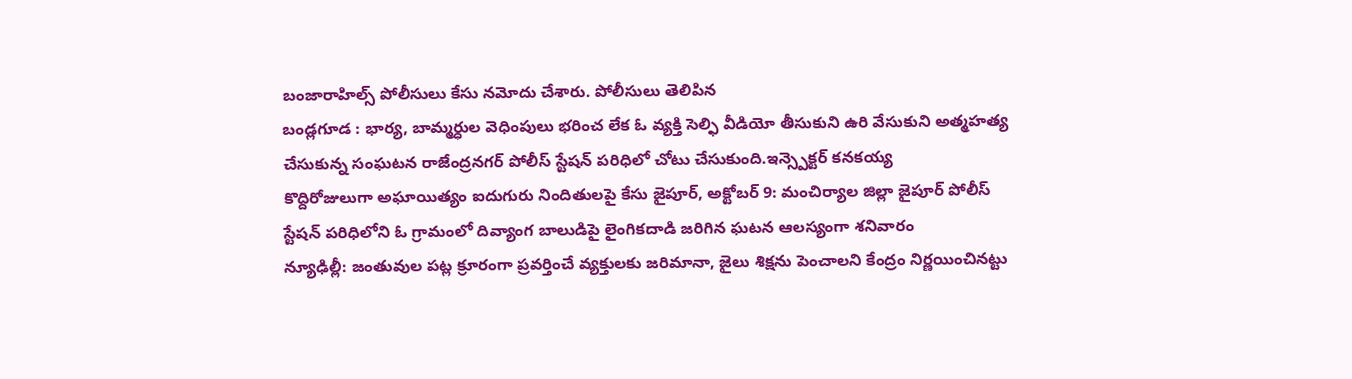బంజారాహిల్స్ పోలీసులు కేసు నమోదు చేశారు. పోలీసులు తెలిపిన
బండ్లగూడ : భార్య, బామ్మర్ధుల వెధింపులు భరించ లేక ఓ వ్యక్తి సెల్ఫి వీడియో తీసుకుని ఉరి వేసుకుని అత్మహత్య చేసుకున్న సంఘటన రాజేంద్రనగర్ పోలీస్ స్టేషన్ పరిధిలో చోటు చేసుకుంది.ఇన్స్పెక్టర్ కనకయ్య
కొద్దిరోజులుగా అఘాయిత్యం ఐదుగురు నిందితులపై కేసు జైపూర్, అక్టోబర్ 9: మంచిర్యాల జిల్లా జైపూర్ పోలీస్ స్టేషన్ పరిధిలోని ఓ గ్రామంలో దివ్యాంగ బాలుడిపై లైంగికదాడి జరిగిన ఘటన ఆలస్యంగా శనివారం
న్యూఢిల్లీ: జంతువుల పట్ల క్రూరంగా ప్రవర్తించే వ్యక్తులకు జరిమానా, జైలు శిక్షను పెంచాలని కేంద్రం నిర్ణయించినట్టు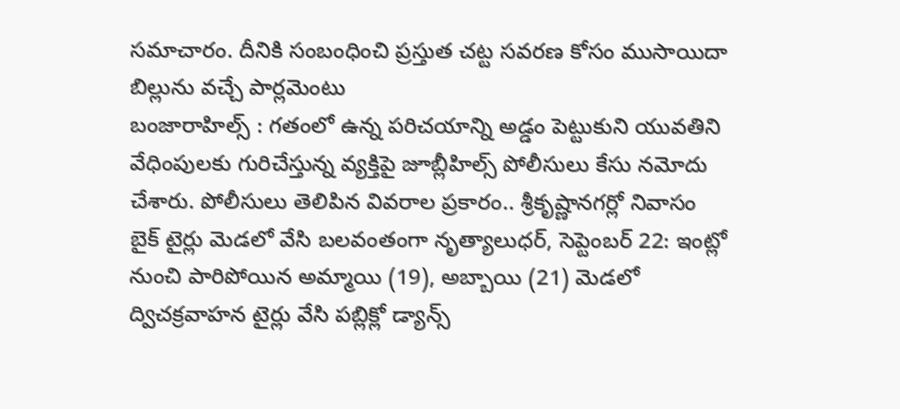సమాచారం. దీనికి సంబంధించి ప్రస్తుత చట్ట సవరణ కోసం ముసాయిదా బిల్లును వచ్చే పార్లమెంటు
బంజారాహిల్స్ : గతంలో ఉన్న పరిచయాన్ని అడ్డం పెట్టుకుని యువతిని వేధింపులకు గురిచేస్తున్న వ్యక్తిపై జూబ్లీహిల్స్ పోలీసులు కేసు నమోదు చేశారు. పోలీసులు తెలిపిన వివరాల ప్రకారం.. శ్రీకృష్ణానగర్లో నివాసం
బైక్ టైర్లు మెడలో వేసి బలవంతంగా నృత్యాలుధర్, సెప్టెంబర్ 22: ఇంట్లో నుంచి పారిపోయిన అమ్మాయి (19), అబ్బాయి (21) మెడలో ద్విచక్రవాహన టైర్లు వేసి పబ్లిక్లో డ్యాన్స్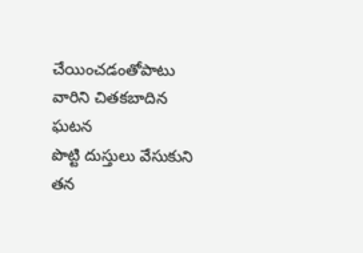చేయించడంతోపాటు వారిని చితకబాదిన ఘటన
పొట్టి దుస్తులు వేసుకుని తన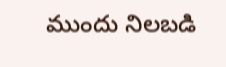ముందు నిలబడి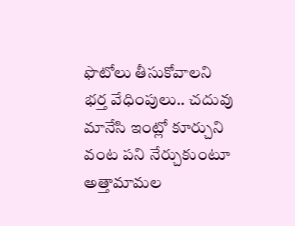ఫొటోలు తీసుకోవాలని భర్త వేధింపులు.. చదువు మానేసి ఇంట్లో కూర్చుని వంట పని నేర్చుకుంటూ అత్తామామల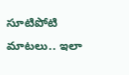సూటిపోటి మాటలు.. ఇలా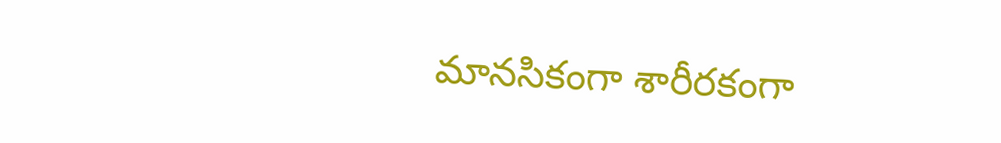మానసికంగా శారీరకంగా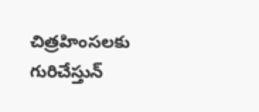చిత్రహింసలకు గురిచేస్తున్